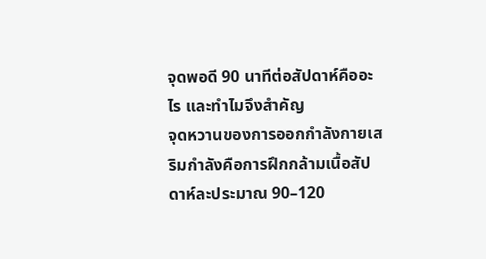จุดพอดี 90 นาทีต่อสัปดาห์คืออะไร และทำไมจึงสำคัญ
จุดหวานของการออกกำลังกายเสริมกำลังคือการฝึกกล้ามเนื้อสัปดาห์ละประมาณ 90–120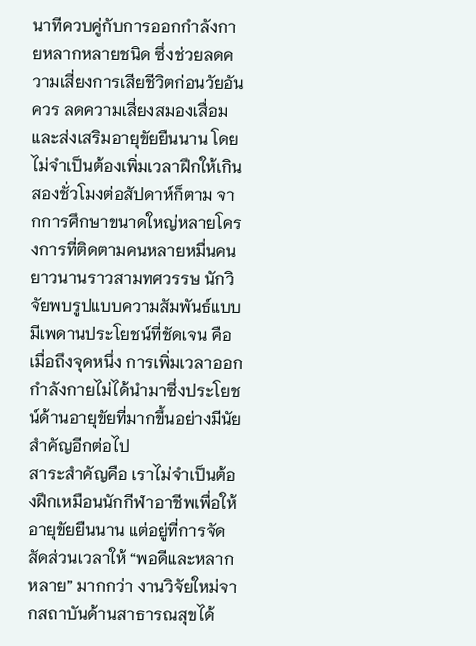นาทีควบคู่กับการออกกำลังกายหลากหลายชนิด ซึ่งช่วยลดความเสี่ยงการเสียชีวิตก่อนวัยอันควร ลดความเสี่ยงสมองเสื่อม และส่งเสริมอายุขัยยืนนาน โดยไม่จำเป็นต้องเพิ่มเวลาฝึกให้เกินสองชั่วโมงต่อสัปดาห์ก็ตาม จากการศึกษาขนาดใหญ่หลายโครงการที่ติดตามคนหลายหมื่นคนยาวนานราวสามทศวรรษ นักวิจัยพบรูปแบบความสัมพันธ์แบบมีเพดานประโยชน์ที่ชัดเจน คือเมื่อถึงจุดหนึ่ง การเพิ่มเวลาออกกำลังกายไม่ได้นำมาซึ่งประโยชน์ด้านอายุขัยที่มากขึ้นอย่างมีนัยสำคัญอีกต่อไป
สาระสำคัญคือ เราไม่จำเป็นต้องฝึกเหมือนนักกีฬาอาชีพเพื่อให้อายุขัยยืนนาน แต่อยู่ที่การจัดสัดส่วนเวลาให้ “พอดีและหลากหลาย” มากกว่า งานวิจัยใหม่จากสถาบันด้านสาธารณสุขได้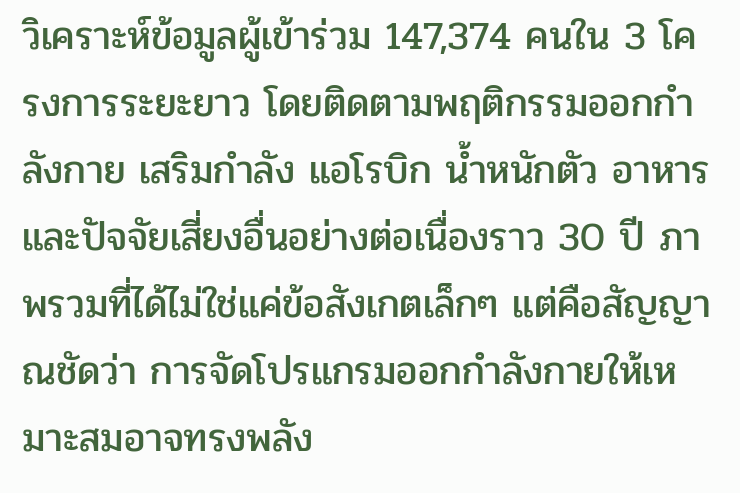วิเคราะห์ข้อมูลผู้เข้าร่วม 147,374 คนใน 3 โครงการระยะยาว โดยติดตามพฤติกรรมออกกำลังกาย เสริมกำลัง แอโรบิก น้ำหนักตัว อาหาร และปัจจัยเสี่ยงอื่นอย่างต่อเนื่องราว 30 ปี ภาพรวมที่ได้ไม่ใช่แค่ข้อสังเกตเล็กๆ แต่คือสัญญาณชัดว่า การจัดโปรแกรมออกกำลังกายให้เหมาะสมอาจทรงพลัง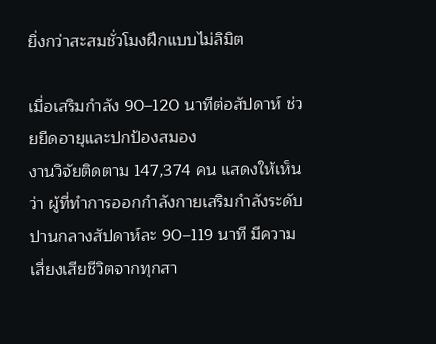ยิ่งกว่าสะสมชั่วโมงฝึกแบบไม่ลิมิต

เมื่อเสริมกำลัง 90–120 นาทีต่อสัปดาห์ ช่วยยืดอายุและปกป้องสมอง
งานวิจัยติดตาม 147,374 คน แสดงให้เห็นว่า ผู้ที่ทำการออกกำลังกายเสริมกำลังระดับปานกลางสัปดาห์ละ 90–119 นาที มีความเสี่ยงเสียชีวิตจากทุกสา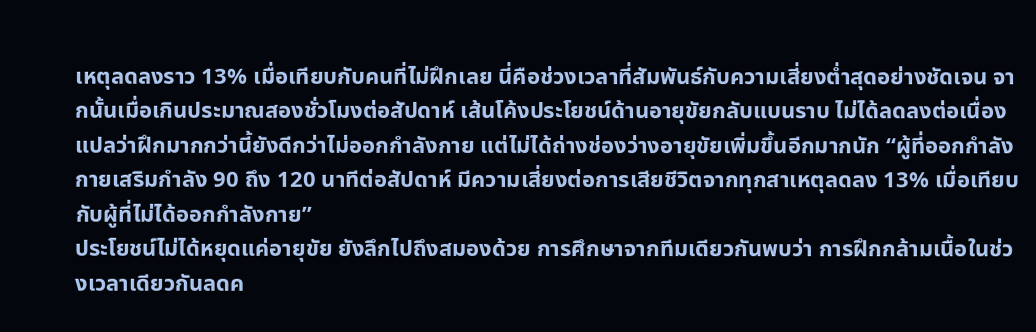เหตุลดลงราว 13% เมื่อเทียบกับคนที่ไม่ฝึกเลย นี่คือช่วงเวลาที่สัมพันธ์กับความเสี่ยงต่ำสุดอย่างชัดเจน จากนั้นเมื่อเกินประมาณสองชั่วโมงต่อสัปดาห์ เส้นโค้งประโยชน์ด้านอายุขัยกลับแบนราบ ไม่ได้ลดลงต่อเนื่อง แปลว่าฝึกมากกว่านี้ยังดีกว่าไม่ออกกำลังกาย แต่ไม่ได้ถ่างช่องว่างอายุขัยเพิ่มขึ้นอีกมากนัก “ผู้ที่ออกกำลังกายเสริมกำลัง 90 ถึง 120 นาทีต่อสัปดาห์ มีความเสี่ยงต่อการเสียชีวิตจากทุกสาเหตุลดลง 13% เมื่อเทียบกับผู้ที่ไม่ได้ออกกำลังกาย”
ประโยชน์ไม่ได้หยุดแค่อายุขัย ยังลึกไปถึงสมองด้วย การศึกษาจากทีมเดียวกันพบว่า การฝึกกล้ามเนื้อในช่วงเวลาเดียวกันลดค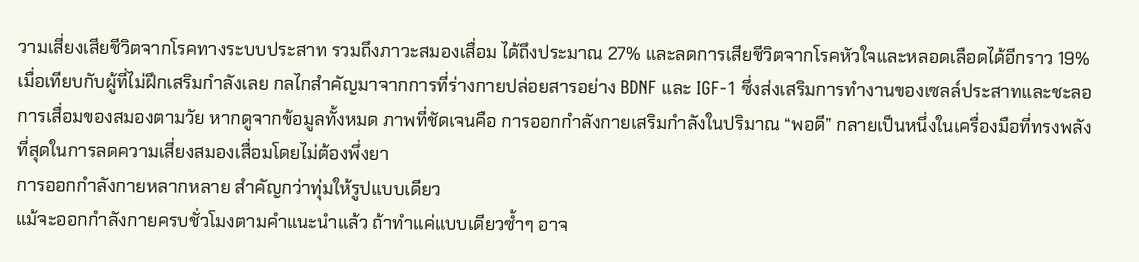วามเสี่ยงเสียชีวิตจากโรคทางระบบประสาท รวมถึงภาวะสมองเสื่อม ได้ถึงประมาณ 27% และลดการเสียชีวิตจากโรคหัวใจและหลอดเลือดได้อีกราว 19% เมื่อเทียบกับผู้ที่ไม่ฝึกเสริมกำลังเลย กลไกสำคัญมาจากการที่ร่างกายปล่อยสารอย่าง BDNF และ IGF‑1 ซึ่งส่งเสริมการทำงานของเซลล์ประสาทและชะลอการเสื่อมของสมองตามวัย หากดูจากข้อมูลทั้งหมด ภาพที่ชัดเจนคือ การออกกำลังกายเสริมกำลังในปริมาณ “พอดี” กลายเป็นหนึ่งในเครื่องมือที่ทรงพลังที่สุดในการลดความเสี่ยงสมองเสื่อมโดยไม่ต้องพึ่งยา
การออกกำลังกายหลากหลาย สำคัญกว่าทุ่มให้รูปแบบเดียว
แม้จะออกกำลังกายครบชั่วโมงตามคำแนะนำแล้ว ถ้าทำแค่แบบเดียวซ้ำๆ อาจ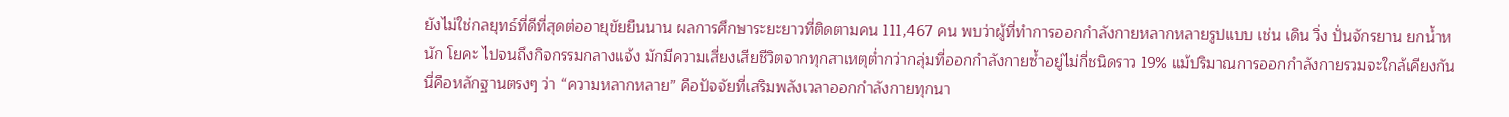ยังไม่ใช่กลยุทธ์ที่ดีที่สุดต่ออายุขัยยืนนาน ผลการศึกษาระยะยาวที่ติดตามคน 111,467 คน พบว่าผู้ที่ทำการออกกำลังกายหลากหลายรูปแบบ เช่น เดิน วิ่ง ปั่นจักรยาน ยกน้ำหนัก โยคะ ไปจนถึงกิจกรรมกลางแจ้ง มักมีความเสี่ยงเสียชีวิตจากทุกสาเหตุต่ำกว่ากลุ่มที่ออกกำลังกายซ้ำอยู่ไม่กี่ชนิดราว 19% แม้ปริมาณการออกกำลังกายรวมจะใกล้เคียงกัน นี่คือหลักฐานตรงๆ ว่า “ความหลากหลาย” คือปัจจัยที่เสริมพลังเวลาออกกำลังกายทุกนา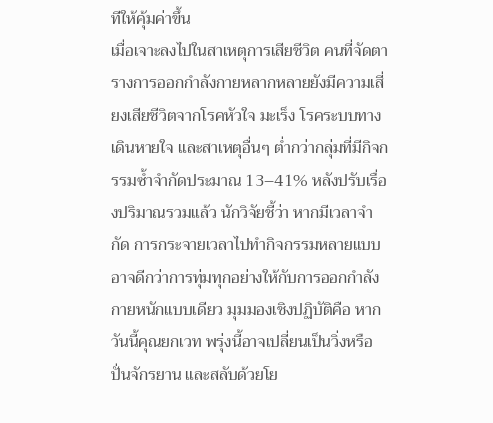ทีให้คุ้มค่าขึ้น
เมื่อเจาะลงไปในสาเหตุการเสียชีวิต คนที่จัดตารางการออกกำลังกายหลากหลายยังมีความเสี่ยงเสียชีวิตจากโรคหัวใจ มะเร็ง โรคระบบทางเดินหายใจ และสาเหตุอื่นๆ ต่ำกว่ากลุ่มที่มีกิจกรรมซ้ำจำกัดประมาณ 13–41% หลังปรับเรื่องปริมาณรวมแล้ว นักวิจัยชี้ว่า หากมีเวลาจำกัด การกระจายเวลาไปทำกิจกรรมหลายแบบอาจดีกว่าการทุ่มทุกอย่างให้กับการออกกำลังกายหนักแบบเดียว มุมมองเชิงปฏิบัติคือ หากวันนี้คุณยกเวท พรุ่งนี้อาจเปลี่ยนเป็นวิ่งหรือปั่นจักรยาน และสลับด้วยโย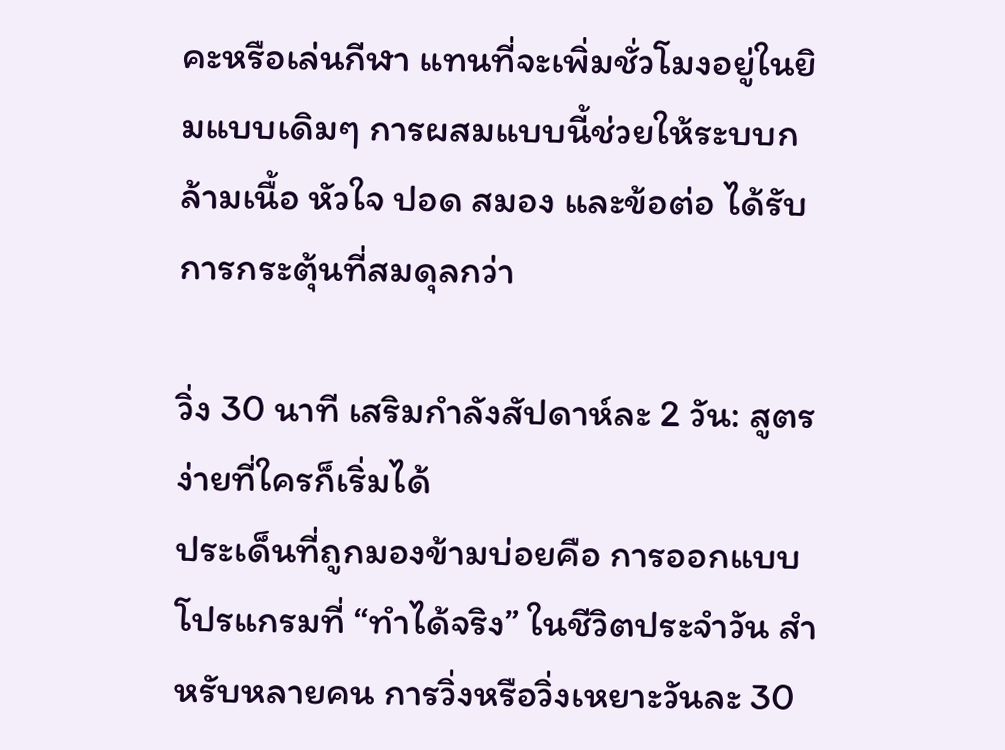คะหรือเล่นกีฬา แทนที่จะเพิ่มชั่วโมงอยู่ในยิมแบบเดิมๆ การผสมแบบนี้ช่วยให้ระบบกล้ามเนื้อ หัวใจ ปอด สมอง และข้อต่อ ได้รับการกระตุ้นที่สมดุลกว่า

วิ่ง 30 นาที เสริมกำลังสัปดาห์ละ 2 วัน: สูตรง่ายที่ใครก็เริ่มได้
ประเด็นที่ถูกมองข้ามบ่อยคือ การออกแบบโปรแกรมที่ “ทำได้จริง” ในชีวิตประจำวัน สำหรับหลายคน การวิ่งหรือวิ่งเหยาะวันละ 30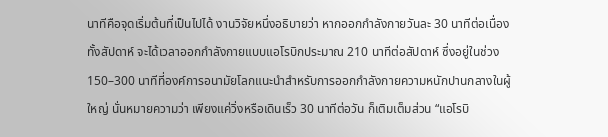นาทีคือจุดเริ่มต้นที่เป็นไปได้ งานวิจัยหนึ่งอธิบายว่า หากออกกำลังกายวันละ 30 นาทีต่อเนื่องทั้งสัปดาห์ จะได้เวลาออกกำลังกายแบบแอโรบิกประมาณ 210 นาทีต่อสัปดาห์ ซึ่งอยู่ในช่วง 150–300 นาทีที่องค์การอนามัยโลกแนะนำสำหรับการออกกำลังกายความหนักปานกลางในผู้ใหญ่ นั่นหมายความว่า เพียงแค่วิ่งหรือเดินเร็ว 30 นาทีต่อวัน ก็เติมเต็มส่วน “แอโรบิ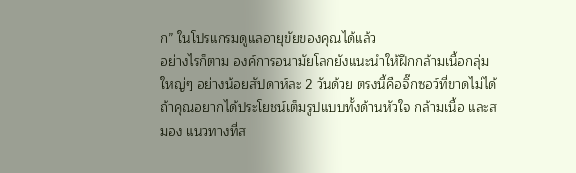ก” ในโปรแกรมดูแลอายุขัยของคุณได้แล้ว
อย่างไรก็ตาม องค์การอนามัยโลกยังแนะนำให้ฝึกกล้ามเนื้อกลุ่มใหญ่ๆ อย่างน้อยสัปดาห์ละ 2 วันด้วย ตรงนี้คือจิ๊กซอว์ที่ขาดไม่ได้ ถ้าคุณอยากได้ประโยชน์เต็มรูปแบบทั้งด้านหัวใจ กล้ามเนื้อ และสมอง แนวทางที่ส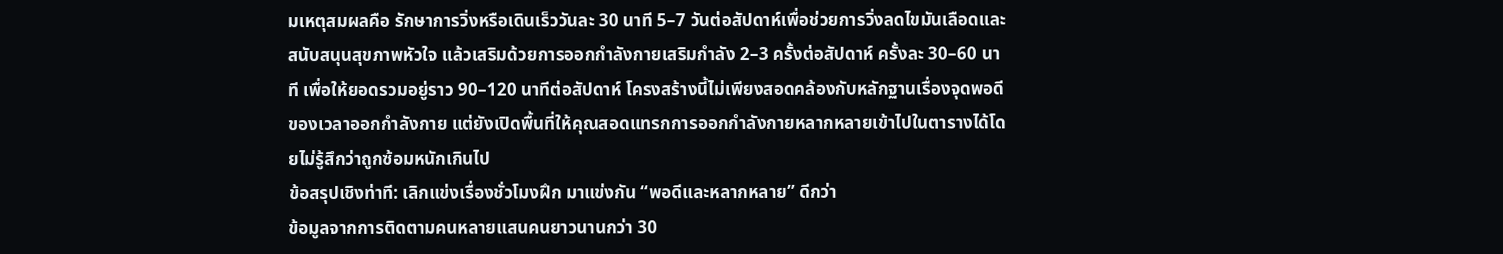มเหตุสมผลคือ รักษาการวิ่งหรือเดินเร็ววันละ 30 นาที 5–7 วันต่อสัปดาห์เพื่อช่วยการวิ่งลดไขมันเลือดและสนับสนุนสุขภาพหัวใจ แล้วเสริมด้วยการออกกำลังกายเสริมกำลัง 2–3 ครั้งต่อสัปดาห์ ครั้งละ 30–60 นาที เพื่อให้ยอดรวมอยู่ราว 90–120 นาทีต่อสัปดาห์ โครงสร้างนี้ไม่เพียงสอดคล้องกับหลักฐานเรื่องจุดพอดีของเวลาออกกำลังกาย แต่ยังเปิดพื้นที่ให้คุณสอดแทรกการออกกำลังกายหลากหลายเข้าไปในตารางได้โดยไม่รู้สึกว่าถูกซ้อมหนักเกินไป
ข้อสรุปเชิงท่าที: เลิกแข่งเรื่องชั่วโมงฝึก มาแข่งกัน “พอดีและหลากหลาย” ดีกว่า
ข้อมูลจากการติดตามคนหลายแสนคนยาวนานกว่า 30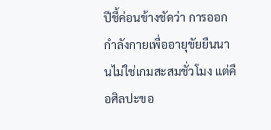ปีชี้ค่อนข้างชัดว่า การออกกำลังกายเพื่ออายุขัยยืนนานไม่ใช่เกมสะสมชั่วโมง แต่คือศิลปะขอ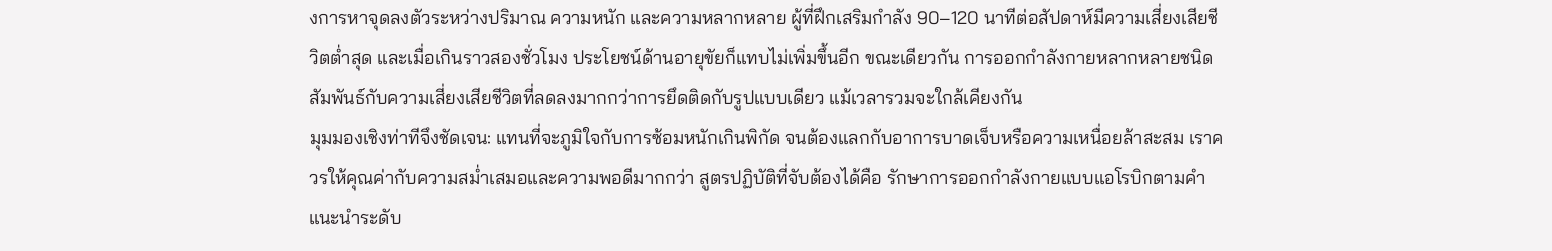งการหาจุดลงตัวระหว่างปริมาณ ความหนัก และความหลากหลาย ผู้ที่ฝึกเสริมกำลัง 90–120 นาทีต่อสัปดาห์มีความเสี่ยงเสียชีวิตต่ำสุด และเมื่อเกินราวสองชั่วโมง ประโยชน์ด้านอายุขัยก็แทบไม่เพิ่มขึ้นอีก ขณะเดียวกัน การออกกำลังกายหลากหลายชนิดสัมพันธ์กับความเสี่ยงเสียชีวิตที่ลดลงมากกว่าการยึดติดกับรูปแบบเดียว แม้เวลารวมจะใกล้เคียงกัน
มุมมองเชิงท่าทีจึงชัดเจน: แทนที่จะภูมิใจกับการซ้อมหนักเกินพิกัด จนต้องแลกกับอาการบาดเจ็บหรือความเหนื่อยล้าสะสม เราควรให้คุณค่ากับความสม่ำเสมอและความพอดีมากกว่า สูตรปฏิบัติที่จับต้องได้คือ รักษาการออกกำลังกายแบบแอโรบิกตามคำแนะนำระดับ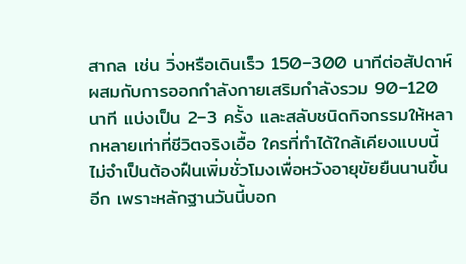สากล เช่น วิ่งหรือเดินเร็ว 150–300 นาทีต่อสัปดาห์ ผสมกับการออกกำลังกายเสริมกำลังรวม 90–120 นาที แบ่งเป็น 2–3 ครั้ง และสลับชนิดกิจกรรมให้หลากหลายเท่าที่ชีวิตจริงเอื้อ ใครที่ทำได้ใกล้เคียงแบบนี้ ไม่จำเป็นต้องฝืนเพิ่มชั่วโมงเพื่อหวังอายุขัยยืนนานขึ้นอีก เพราะหลักฐานวันนี้บอก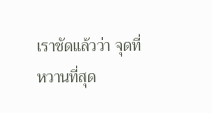เราชัดแล้วว่า จุดที่หวานที่สุด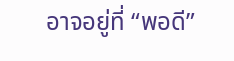อาจอยู่ที่ “พอดี”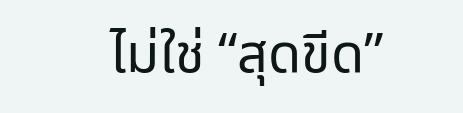ไม่ใช่ “สุดขีด”